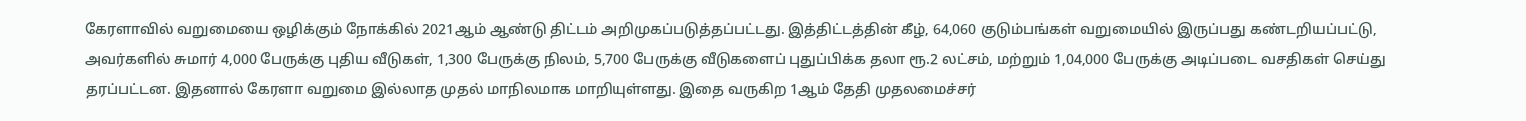கேரளாவில் வறுமையை ஒழிக்கும் நோக்கில் 2021ஆம் ஆண்டு திட்டம் அறிமுகப்படுத்தப்பட்டது. இத்திட்டத்தின் கீழ், 64,060 குடும்பங்கள் வறுமையில் இருப்பது கண்டறியப்பட்டு, அவர்களில் சுமார் 4,000 பேருக்கு புதிய வீடுகள், 1,300 பேருக்கு நிலம், 5,700 பேருக்கு வீடுகளைப் புதுப்பிக்க தலா ரூ.2 லட்சம், மற்றும் 1,04,000 பேருக்கு அடிப்படை வசதிகள் செய்து தரப்பட்டன. இதனால் கேரளா வறுமை இல்லாத முதல் மாநிலமாக மாறியுள்ளது. இதை வருகிற 1ஆம் தேதி முதலமைச்சர்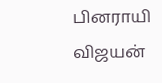பினராயி விஜயன்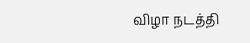விழா நடத்தி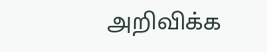அறிவிக்க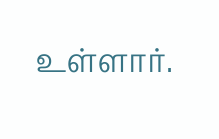உள்ளார்.